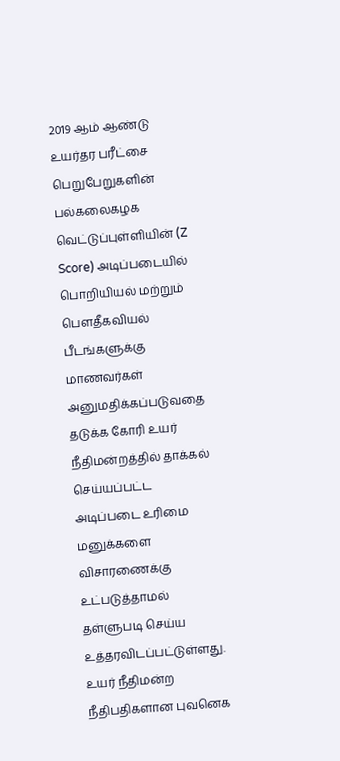2019 ஆம் ஆண்டு உயர்தர பரீட்சை பெறுபேறுகளின் பல்கலைகழக வெட்டுப்புள்ளியின் (Z Score) அடிப்படையில் பொறியியல் மற்றும் பௌதீகவியல் பீடங்களுக்கு மாணவர்கள் அனுமதிக்கப்படுவதை தடுக்க கோரி உயர் நீதிமன்றத்தில் தாக்கல் செய்யப்பட்ட அடிப்படை உரிமை மனுக்களை விசாரணைக்கு உட்படுத்தாமல் தள்ளுபடி செய்ய உத்தரவிடப்பட்டுள்ளது.
உயர் நீதிமன்ற நீதிபதிகளான புவனெக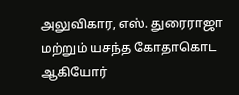அலுவிகார, எஸ். துரைராஜா மற்றும் யசந்த கோதாகொட ஆகியோர்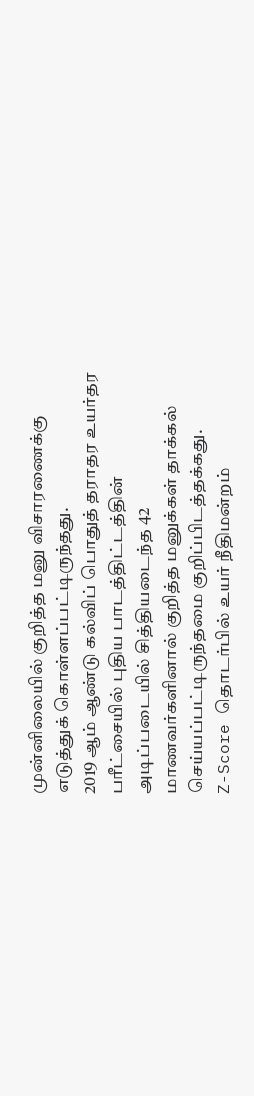முன்னிலையில் குறித்த மனு விசாரணைக்கு எடுத்துக் கொள்ளப்பட்டிருந்தது.
2019 ஆம் ஆண்டு கல்விப் பொதுத் தராதர உயர்தர பரீட்சையில் புதிய பாடத்திட்டத்தின் அடிப்படையில் சித்தியடைந்த 42 மாணவர்களினால் குறித்த மனுக்கள் தாக்கல் செய்யப்பட்டிருந்தமை குறிப்பிடத்தக்கது.
Z-Score தொடர்பில் உயர் நீதிமன்றம்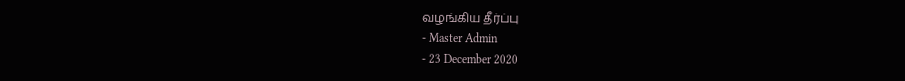வழங்கிய தீர்ப்பு
- Master Admin
- 23 December 2020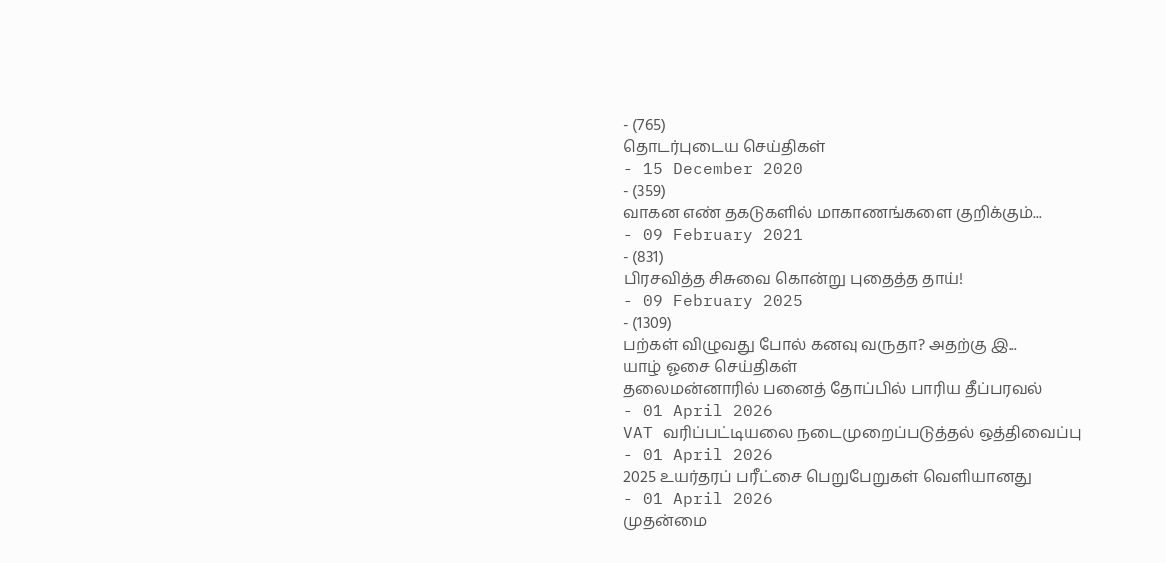- (765)
தொடர்புடைய செய்திகள்
- 15 December 2020
- (359)
வாகன எண் தகடுகளில் மாகாணங்களை குறிக்கும்...
- 09 February 2021
- (831)
பிரசவித்த சிசுவை கொன்று புதைத்த தாய்!
- 09 February 2025
- (1309)
பற்கள் விழுவது போல் கனவு வருதா? அதற்கு இ...
யாழ் ஓசை செய்திகள்
தலைமன்னாரில் பனைத் தோப்பில் பாரிய தீப்பரவல்
- 01 April 2026
VAT வரிப்பட்டியலை நடைமுறைப்படுத்தல் ஒத்திவைப்பு
- 01 April 2026
2025 உயர்தரப் பரீட்சை பெறுபேறுகள் வெளியானது
- 01 April 2026
முதன்மை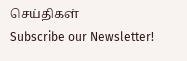செய்திகள்
Subscribe our Newsletter!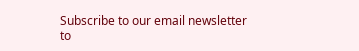Subscribe to our email newsletter to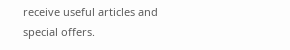receive useful articles and special offers.